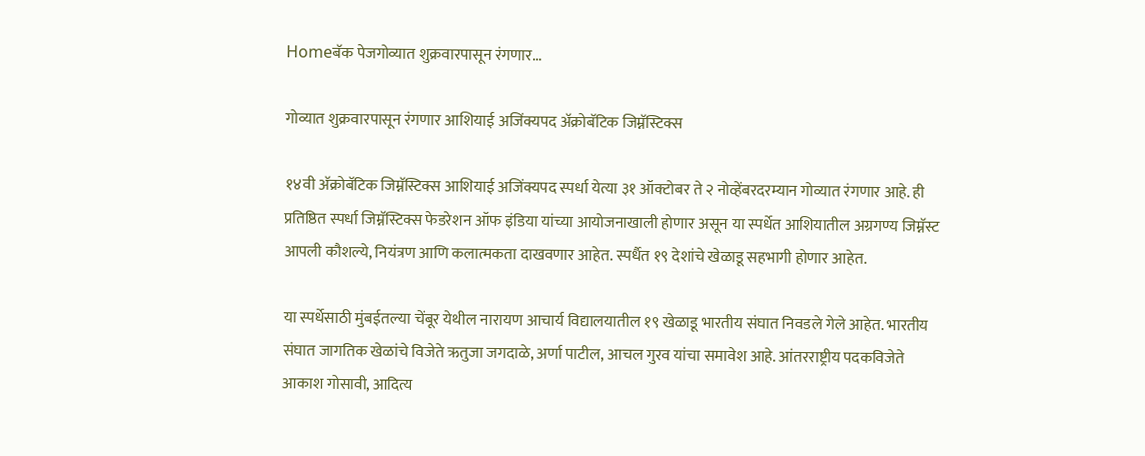Homeबॅक पेजगोव्यात शुक्रवारपासून रंगणार...

गोव्यात शुक्रवारपासून रंगणार आशियाई अजिंक्यपद अ‍ॅक्रोबॅटिक जिम्नॅस्टिक्स

१४वी अ‍ॅक्रोबॅटिक जिम्नॅस्टिक्स आशियाई अजिंक्यपद स्पर्धा येत्या ३१ ऑक्टोबर ते २ नोव्हेंबरदरम्यान गोव्यात रंगणार आहे. ही प्रतिष्ठित स्पर्धा जिम्नॅस्टिक्स फेडरेशन ऑफ इंडिया यांच्या आयोजनाखाली होणार असून या स्पर्धेत आशियातील अग्रगण्य जिम्नॅस्ट आपली कौशल्ये, नियंत्रण आणि कलात्मकता दाखवणार आहेत. स्पर्धैत १९ देशांचे खेळाडू सहभागी होणार आहेत.

या स्पर्धेसाठी मुंबईतल्या चेंबूर येथील नारायण आचार्य विद्यालयातील १९ खेळाडू भारतीय संघात निवडले गेले आहेत. भारतीय संघात जागतिक खेळांचे विजेते ऋतुजा जगदाळे, अर्णा पाटील, आचल गुरव यांचा समावेश आहे. आंतरराष्ट्रीय पदकविजेते आकाश गोसावी, आदित्य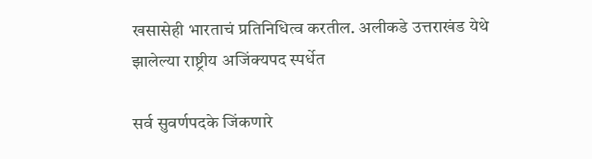खसासेही भारताचं प्रतिनिधित्व करतील. अलीकडे उत्तराखंड येथे झालेल्या राष्ट्रीय अजिंक्यपद स्पर्धेत

सर्व सुवर्णपदके जिंकणारे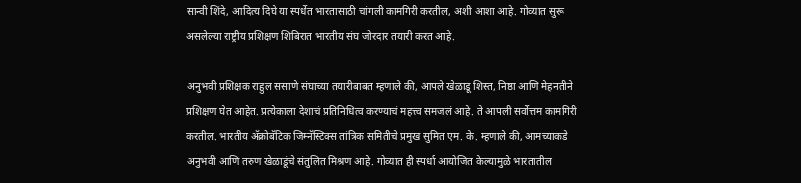सान्वी शिंदे, आदित्य दिघे या स्पर्धेत भारतासाठी चांगली कामगिरी करतील, अशी आशा आहे. गोव्यात सुरू असलेल्या राष्ट्रीय प्रशिक्षण शिबिरात भारतीय संघ जोरदार तयारी करत आहे.

अनुभवी प्रशिक्षक राहुल ससाणे संघाच्या तयारीबाबत म्हणाले की, आपले खेळाडू शिस्त, निष्ठा आणि मेहनतीने प्रशिक्षण घेत आहेत. प्रत्येकाला देशाचं प्रतिनिधित्व करण्याचं महत्त्व समजलं आहे. ते आपली सर्वोत्तम कामगिरी करतील. भारतीय अ‍ॅक्रोबॅटिक जिम्नॅस्टिक्स तांत्रिक समितीचे प्रमुख सुमित एम. के. म्हणाले की, आमच्याकडे अनुभवी आणि तरुण खेळाडूंचे संतुलित मिश्रण आहे. गोव्यात ही स्पर्धा आयोजित केल्यामुळे भारतातील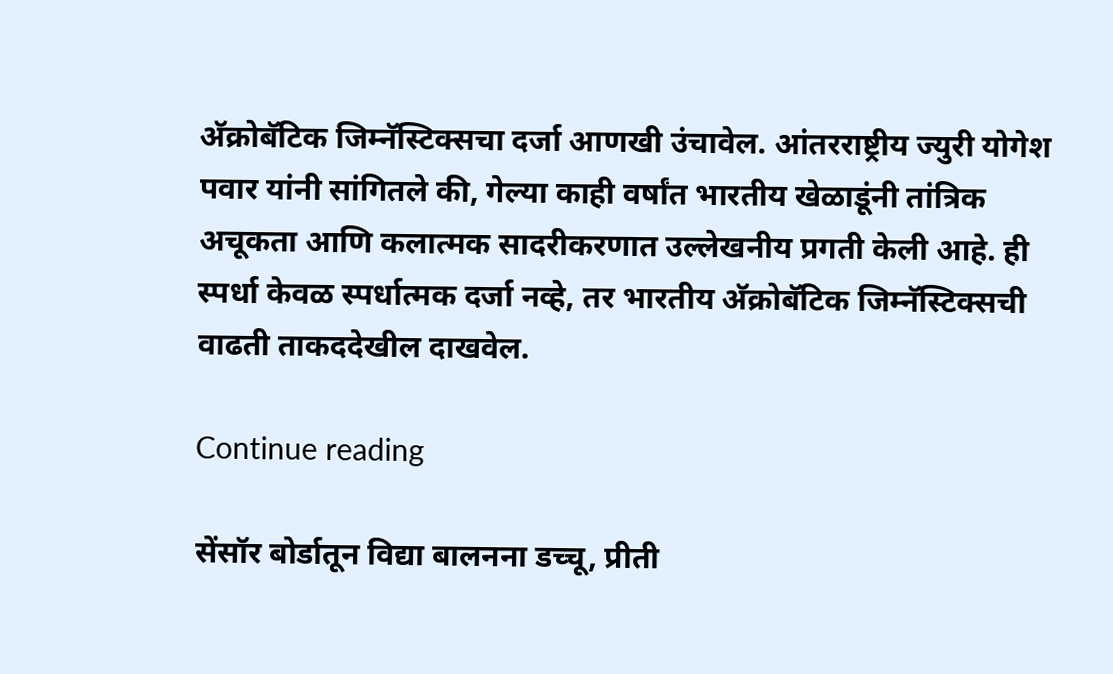अ‍ॅक्रोबॅटिक जिम्नॅस्टिक्सचा दर्जा आणखी उंचावेल. आंतरराष्ट्रीय ज्युरी योगेश पवार यांनी सांगितले की, गेल्या काही वर्षांत भारतीय खेळाडूंनी तांत्रिक अचूकता आणि कलात्मक सादरीकरणात उल्लेखनीय प्रगती केली आहे. ही स्पर्धा केवळ स्पर्धात्मक दर्जा नव्हे, तर भारतीय अ‍ॅक्रोबॅटिक जिम्नॅस्टिक्सची वाढती ताकददेखील दाखवेल.

Continue reading

सेंसॉर बोर्डातून विद्या बालनना डच्चू, प्रीती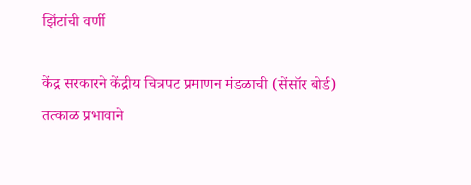झिंटांची वर्णी

केंद्र सरकारने केंद्रीय चित्रपट प्रमाणन मंडळाची (सेंसॉर बोर्ड) तत्काळ प्रभावाने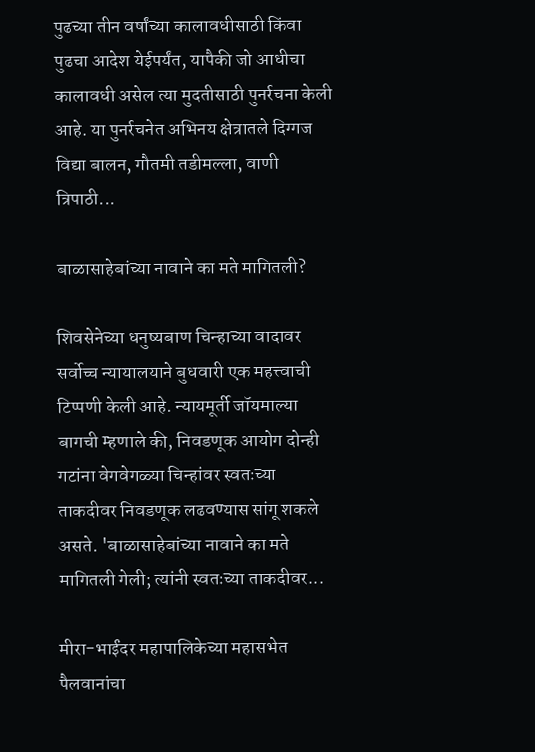पुढच्या तीन वर्षांच्या कालावधीसाठी किंवा पुढचा आदेश येईपर्यंत, यापैकी जो आधीचा कालावधी असेल त्या मुदतीसाठी पुनर्रचना केली आहे. या पुनर्रचनेत अभिनय क्षेत्रातले दिग्गज विद्या बालन, गौतमी तडीमल्ला, वाणी त्रिपाठी...

बाळासाहेबांच्या नावाने का मते मागितली?

शिवसेनेच्या धनुष्यबाण चिन्हाच्या वादावर सर्वोच्च न्यायालयाने बुधवारी एक महत्त्वाची टिप्पणी केली आहे. न्यायमूर्ती जॉयमाल्या बागची म्हणाले की, निवडणूक आयोग दोन्ही गटांना वेगवेगळ्या चिन्हांवर स्वतःच्या ताकदीवर निवडणूक लढवण्यास सांगू शकले असते. 'बाळासाहेबांच्या नावाने का मते मागितली गेली; त्यांनी स्वतःच्या ताकदीवर...

मीरा-भाईंदर महापालिकेच्या महासभेत पैलवानांचा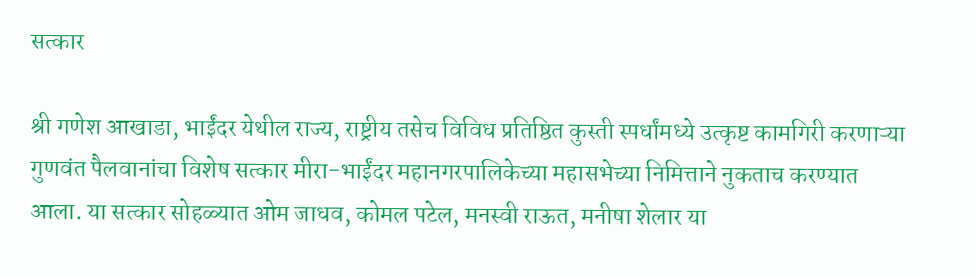सत्कार

श्री गणेश आखाडा, भाईंदर येथील राज्य, राष्ट्रीय तसेच विविध प्रतिष्ठित कुस्ती स्पर्धांमध्ये उत्कृष्ट कामगिरी करणाऱ्या गुणवंत पैलवानांचा विशेष सत्कार मीरा-भाईंदर महानगरपालिकेच्या महासभेच्या निमित्ताने नुकताच करण्यात आला. या सत्कार सोहळ्यात ओम जाधव, कोमल पटेल, मनस्वी राऊत, मनीषा शेलार या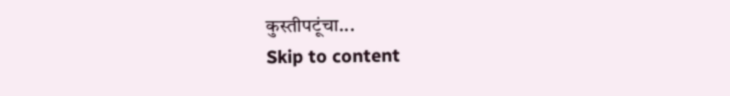कुस्तीपटूंचा...
Skip to content